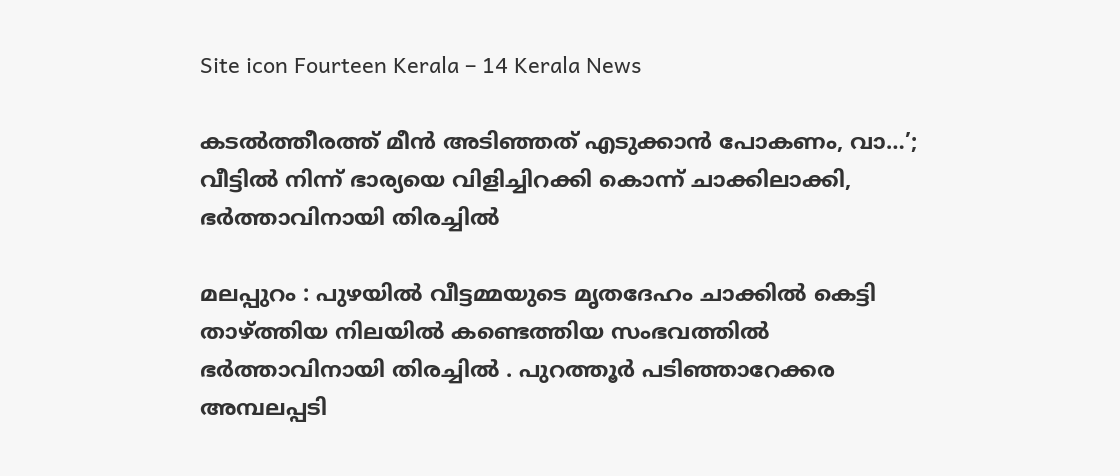Site icon Fourteen Kerala – 14 Kerala News

കടൽത്തീരത്ത് മീൻ അടിഞ്ഞത് എടുക്കാൻ പോകണം, വാ…’; വീട്ടിൽ നിന്ന് ഭാര്യയെ വിളിച്ചിറക്കി കൊന്ന് ചാക്കിലാക്കി, ഭർത്താവിനായി തിരച്ചിൽ

മലപ്പുറം : പുഴയിൽ വീട്ടമ്മയുടെ മൃതദേഹം ചാക്കിൽ കെട്ടി താഴ്ത്തിയ നിലയിൽ കണ്ടെത്തിയ സംഭവത്തിൽ ഭർത്താവിനായി തിരച്ചിൽ . പുറത്തൂർ പടിഞ്ഞാറേക്കര അമ്പലപ്പടി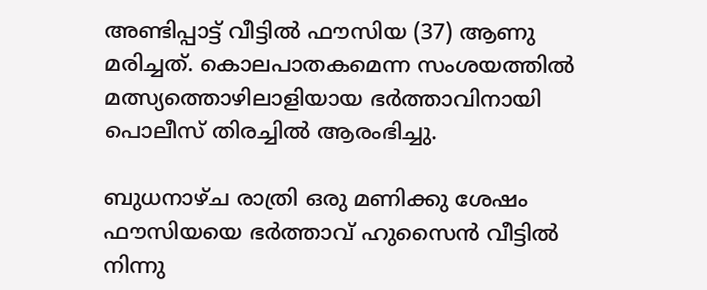അണ്ടിപ്പാട്ട് വീട്ടിൽ ഫൗസിയ (37) ആണു മരിച്ചത്. കൊലപാതകമെന്ന സംശയത്തിൽ മത്സ്യത്തൊഴിലാളിയായ ഭർത്താവിനായി പൊലീസ് തിരച്ചിൽ ആരംഭിച്ചു.

ബുധനാഴ്‌ച രാത്രി ഒരു മണിക്കു ശേഷം ഫൗസിയയെ ഭർത്താവ് ഹുസൈൻ വീട്ടിൽ നിന്നു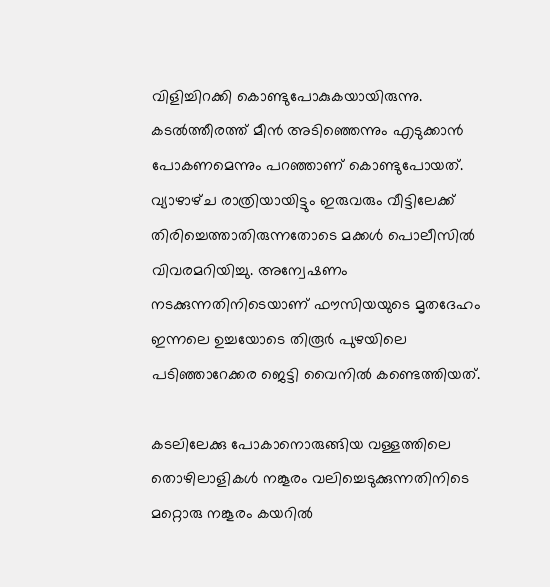വിളിച്ചിറക്കി കൊണ്ടുപോകുകയായിരുന്നു. കടൽത്തീരത്ത് മീൻ അടിഞ്ഞെന്നും എടുക്കാൻ പോകണമെന്നും പറഞ്ഞാണ് കൊണ്ടുപോയത്. വ്യാഴാഴ്‌ച രാത്രിയായിട്ടും ഇരുവരും വീട്ടിലേക്ക് തിരിച്ചെത്താതിരുന്നതോടെ മക്കൾ പൊലീസിൽ വിവരമറിയിച്ചു. അന്വേഷണം നടക്കുന്നതിനിടെയാണ് ഫൗസിയയുടെ മൃതദേഹം ഇന്നലെ ഉച്ചയോടെ തിരൂർ പുഴയിലെ പടിഞ്ഞാറേക്കര ജെട്ടി വൈനിൽ കണ്ടെത്തിയത്.

കടലിലേക്കു പോകാനൊരുങ്ങിയ വള്ളത്തിലെ തൊഴിലാളികൾ നങ്കൂരം വലിച്ചെടുക്കുന്നതിനിടെ മറ്റൊരു നങ്കൂരം കയറിൽ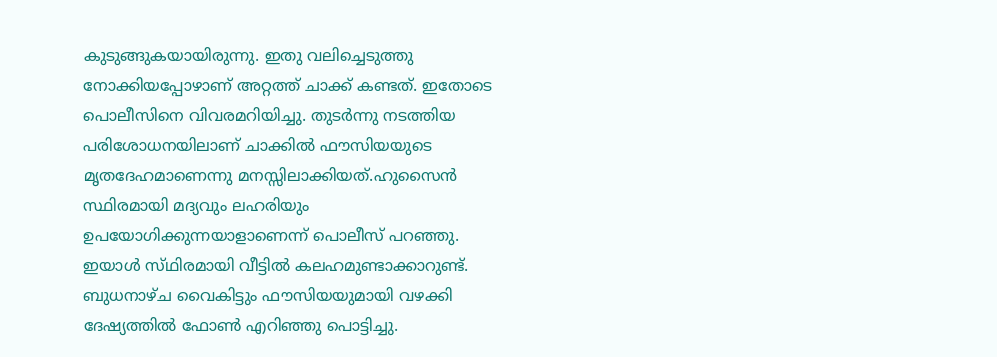കുടുങ്ങുകയായിരുന്നു. ഇതു വലിച്ചെടുത്തു നോക്കിയപ്പോഴാണ് അറ്റത്ത് ചാക്ക് കണ്ടത്. ഇതോടെ പൊലീസിനെ വിവരമറിയിച്ചു. തുടർന്നു നടത്തിയ പരിശോധനയിലാണ് ചാക്കിൽ ഫൗസിയയുടെ മൃതദേഹമാണെന്നു മനസ്സിലാക്കിയത്.ഹുസൈൻ സ്ഥിരമായി മദ്യവും ലഹരിയും ഉപയോഗിക്കുന്നയാളാണെന്ന് പൊലീസ് പറഞ്ഞു. ഇയാൾ സ്‌ഥിരമായി വീട്ടിൽ കലഹമുണ്ടാക്കാറുണ്ട്. ബുധനാഴ്ച വൈകിട്ടും ഫൗസിയയുമായി വഴക്കി ദേഷ്യത്തിൽ ഫോൺ എറിഞ്ഞു പൊട്ടിച്ചു.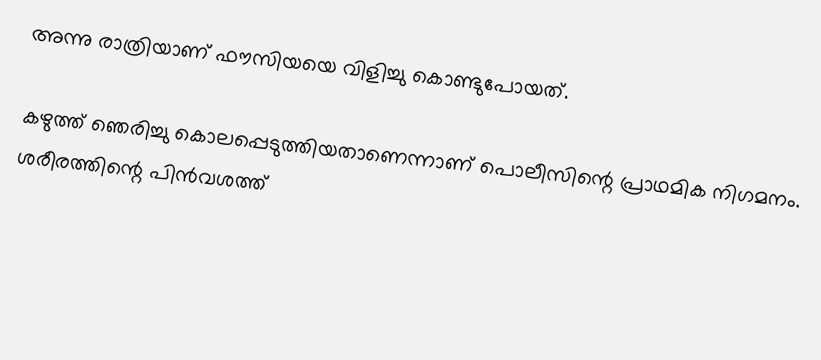അന്നു രാത്രിയാണ് ഫൗസിയയെ വിളിച്ചു കൊണ്ടുപോയത്.

കഴുത്ത് ഞെരിച്ചു കൊലപ്പെടുത്തിയതാണെന്നാണ് പൊലീസിന്റെ പ്രാഥമിക നിഗമനം. ശരീരത്തിന്റെ പിൻവശത്ത്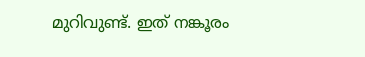മുറിവുണ്ട്. ഇത് നങ്കൂരം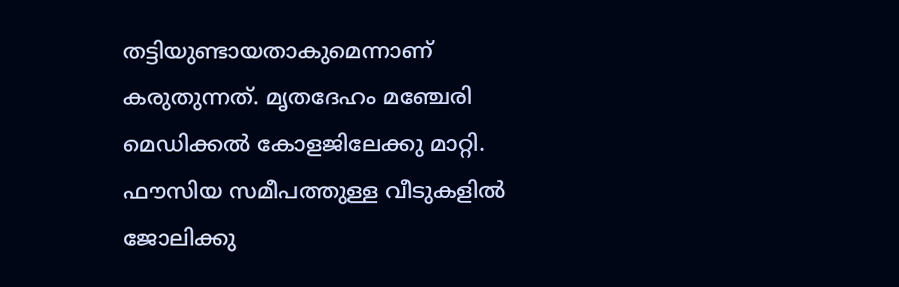തട്ടിയുണ്ടായതാകുമെന്നാണ് കരുതുന്നത്. മൃതദേഹം മഞ്ചേരി മെഡിക്കൽ കോളജിലേക്കു മാറ്റി. ഫൗസിയ സമീപത്തുള്ള വീടുകളിൽ ജോലിക്കു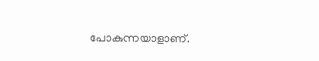പോകുന്നയാളാണ്.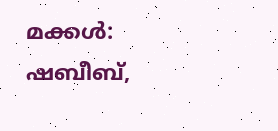മക്കൾ: ഷബീബ്,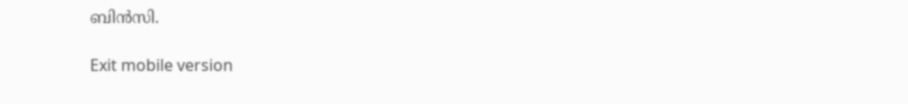ബിൻസി.

Exit mobile version